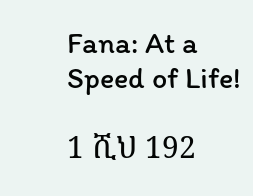Fana: At a Speed of Life!

1 ሺህ 192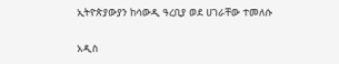ኢትዮጵያውያን ከሳውዲ ዓረቢያ ወደ ሀገራቸው ተመለሱ

አዲስ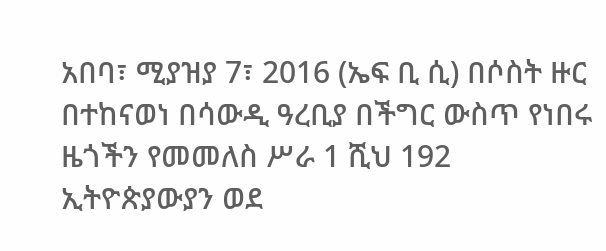አበባ፣ ሚያዝያ 7፣ 2016 (ኤፍ ቢ ሲ) በሶስት ዙር በተከናወነ በሳውዲ ዓረቢያ በችግር ውስጥ የነበሩ ዜጎችን የመመለስ ሥራ 1 ሺህ 192 ኢትዮጵያውያን ወደ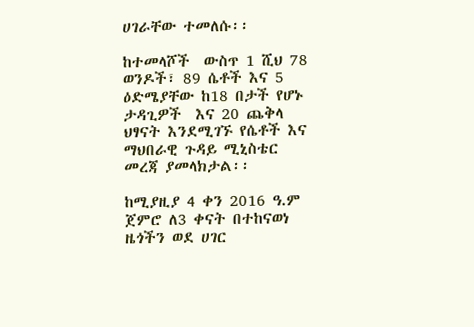ሀገራቸው ተመለሱ፡፡

ከተመላሾች  ውስጥ 1 ሺህ 78 ወንዶች፣ 89 ሴቶች እና 5 ዕድሜያቸው ከ18 በታች የሆኑ ታዳጊዎች  እና 20 ጨቅላ ህፃናት እንደሚገኙ የሴቶች እና ማህበራዊ ጉዳይ ሚኒስቴር መረጃ ያመላክታል፡፡

ከሚያዚያ 4 ቀን 2016 ዓ.ም ጀምሮ ለ3 ቀናት በተከናወነ ዜጎችን ወደ ሀገር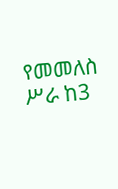የመመለስ ሥራ ከ3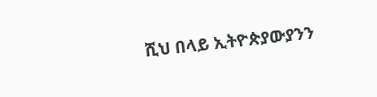ሺህ በላይ ኢትዮጵያውያንን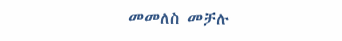መመለስ መቻሉ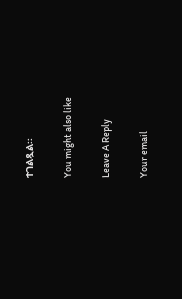ተገልጿል፡፡

You might also like

Leave A Reply

Your email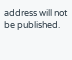address will not be published.